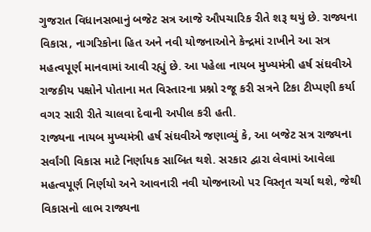ગુજરાત વિધાનસભાનું બજેટ સત્ર આજે ઔપચારિક રીતે શરૂ થયું છે. રાજ્યના વિકાસ, નાગરિકોના હિત અને નવી યોજનાઓને કેન્દ્રમાં રાખીને આ સત્ર મહત્વપૂર્ણ માનવામાં આવી રહ્યું છે. આ પહેલા નાયબ મુખ્યમંત્રી હર્ષ સંઘવીએ રાજકીય પક્ષોને પોતાના મત વિસ્તારના પ્રશ્નો રજૂ કરી સત્રને ટિકા ટીપ્પણી કર્યા વગર સારી રીતે ચાલવા દેવાની અપીલ કરી હતી.
રાજ્યના નાયબ મુખ્યમંત્રી હર્ષ સંઘવીએ જણાવ્યું કે, આ બજેટ સત્ર રાજ્યના સર્વાંગી વિકાસ માટે નિર્ણાયક સાબિત થશે. સરકાર દ્વારા લેવામાં આવેલા મહત્વપૂર્ણ નિર્ણયો અને આવનારી નવી યોજનાઓ પર વિસ્તૃત ચર્ચા થશે, જેથી વિકાસનો લાભ રાજ્યના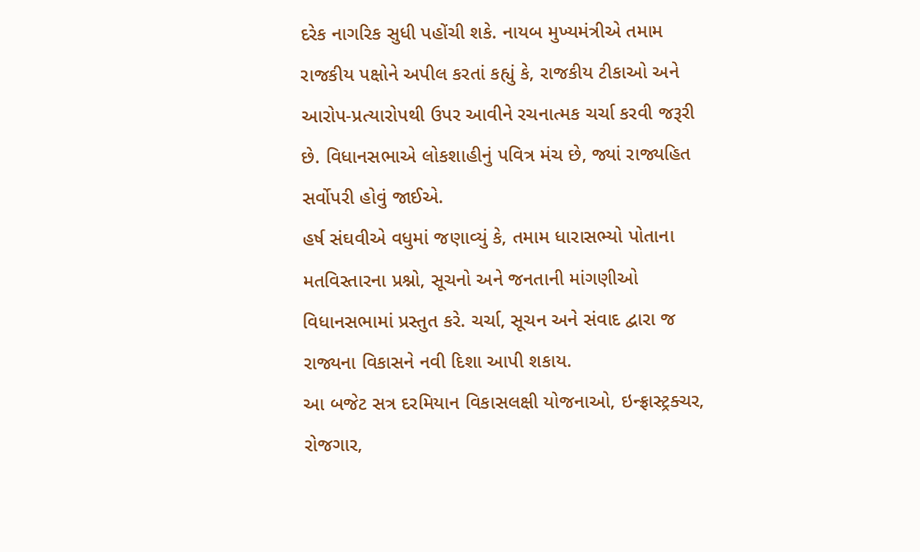દરેક નાગરિક સુધી પહોંચી શકે. નાયબ મુખ્યમંત્રીએ તમામ રાજકીય પક્ષોને અપીલ કરતાં કહ્યું કે, રાજકીય ટીકાઓ અને આરોપ-પ્રત્યારોપથી ઉપર આવીને રચનાત્મક ચર્ચા કરવી જરૂરી છે. વિધાનસભાએ લોકશાહીનું પવિત્ર મંચ છે, જ્યાં રાજ્યહિત સર્વોપરી હોવું જાઈએ.
હર્ષ સંઘવીએ વધુમાં જણાવ્યું કે, તમામ ધારાસભ્યો પોતાના મતવિસ્તારના પ્રશ્નો, સૂચનો અને જનતાની માંગણીઓ વિધાનસભામાં પ્રસ્તુત કરે. ચર્ચા, સૂચન અને સંવાદ દ્વારા જ રાજ્યના વિકાસને નવી દિશા આપી શકાય.
આ બજેટ સત્ર દરમિયાન વિકાસલક્ષી યોજનાઓ, ઇન્ફ્રાસ્ટ્રક્ચર, રોજગાર,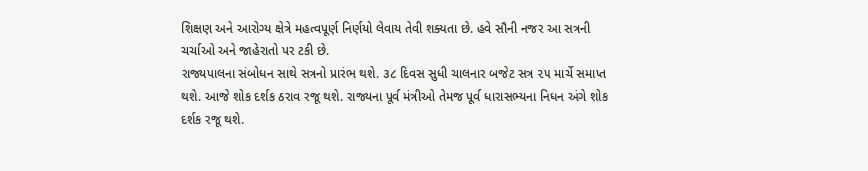શિક્ષણ અને આરોગ્ય ક્ષેત્રે મહત્વપૂર્ણ નિર્ણયો લેવાય તેવી શક્યતા છે. હવે સૌની નજર આ સત્રની ચર્ચાઓ અને જાહેરાતો પર ટકી છે.
રાજ્યપાલના સંબોધન સાથે સત્રનો પ્રારંભ થશે. ૩૮ દિવસ સુધી ચાલનાર બજેટ સત્ર ૨૫ માર્ચે સમાપ્ત થશે. આજે શોક દર્શક ઠરાવ રજૂ થશે. રાજ્યના પૂર્વ મંત્રીઓ તેમજ પૂર્વ ધારાસભ્યના નિધન અંગે શોક દર્શક રજૂ થશે.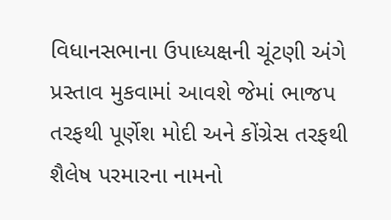વિધાનસભાના ઉપાધ્યક્ષની ચૂંટણી અંગે પ્રસ્તાવ મુકવામાં આવશે જેમાં ભાજપ તરફથી પૂર્ણેશ મોદી અને કોંગ્રેસ તરફથી શૈલેષ પરમારના નામનો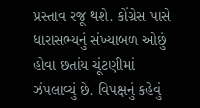પ્રસ્તાવ રજૂ થશે. કોંગ્રેસ પાસે ધારાસભ્યનું સંખ્યાબળ ઓછું હોવા છતાંય ચૂંટણીમાં ઝંપલાવ્યું છે. વિપક્ષનું કહેવું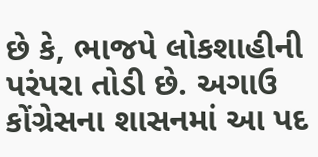છે કે, ભાજપે લોકશાહીની પરંપરા તોડી છે. અગાઉ કોંગ્રેસના શાસનમાં આ પદ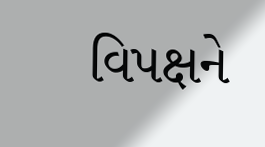વિપક્ષને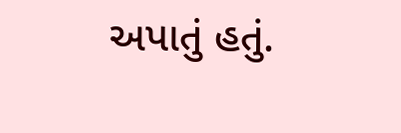અપાતું હતું.